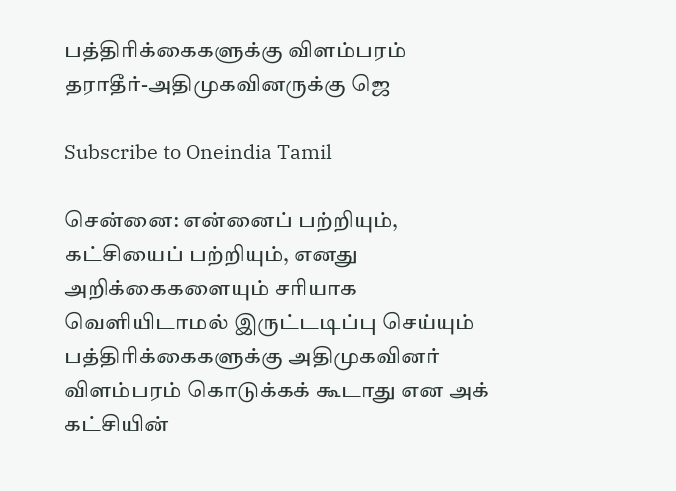பத்திரிக்கைகளுக்கு விளம்பரம் தராதீர்-அதிமுகவினருக்கு ஜெ

Subscribe to Oneindia Tamil

சென்னை: என்னைப் பற்றியும், கட்சியைப் பற்றியும், எனது அறிக்கைகளையும் சரியாக வெளியிடாமல் இருட்டடிப்பு செய்யும் பத்திரிக்கைகளுக்கு அதிமுகவினர் விளம்பரம் கொடுக்கக் கூடாது என அக் கட்சியின்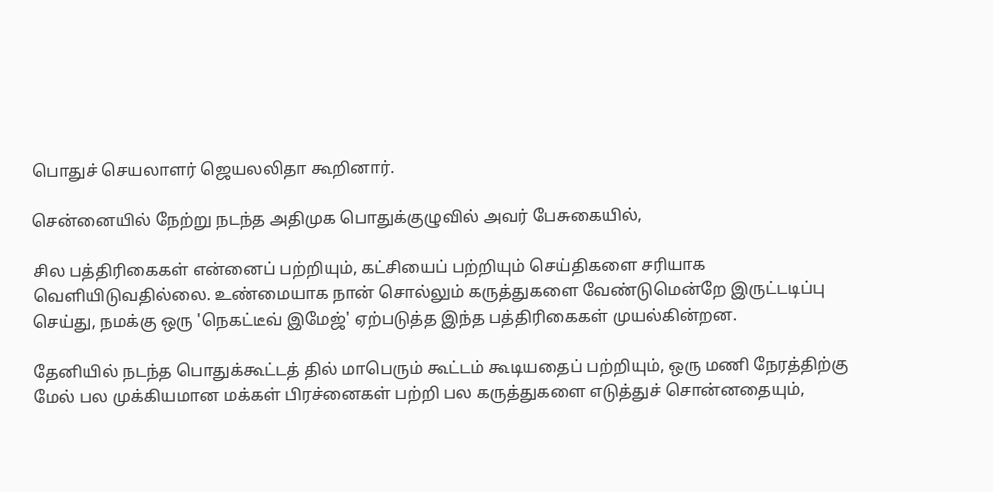பொதுச் செயலாளர் ஜெயலலிதா கூறினார்.

சென்னையில் நேற்று நடந்த அதிமுக பொதுக்குழுவில் அவர் பேசுகையில்,

சில பத்திரிகைகள் என்னைப் பற்றியும், கட்சியைப் பற்றியும் செய்திகளை சரியாக வெளியிடுவதில்லை. உண்மையாக நான் சொல்லும் கருத்துகளை வேண்டுமென்றே இருட்டடிப்பு செய்து, நமக்கு ஒரு 'நெகட்டீவ் இமேஜ்' ஏற்படுத்த இந்த பத்திரிகைகள் முயல்கின்றன.

தேனியில் நடந்த பொதுக்கூட்டத் தில் மாபெரும் கூட்டம் கூடியதைப் பற்றியும், ஒரு மணி நேரத்திற்கு மேல் பல முக்கியமான மக்கள் பிரச்னைகள் பற்றி பல கருத்துகளை எடுத்துச் சொன்னதையும்,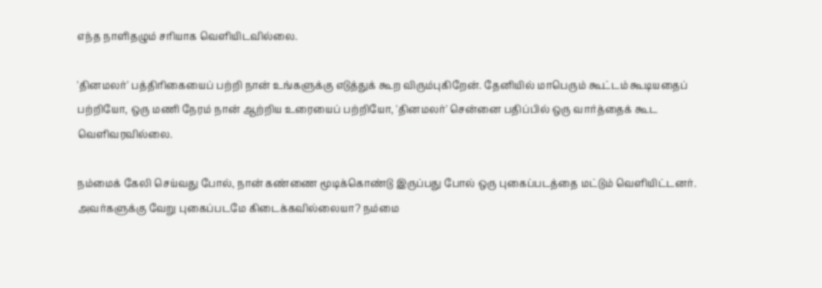எந்த நாளிதழும் சரியாக வெளியிடவில்லை.

'தினமலர்' பத்திரிகையைப் பற்றி நான் உங்களுக்கு எடுத்துக் கூற விரும்புகிறேன். தேனியில் மாபெரும் கூட்டம் கூடியதைப் பற்றியோ, ஒரு மணி நேரம் நான் ஆற்றிய உரையைப் பற்றியோ, 'தினமலர்' சென்னை பதிப்பில் ஒரு வார்த்தைக் கூட வெளிவரவில்லை.

நம்மைக் கேலி செய்வது போல், நான் கண்ணை மூடிக்கொண்டு இருப்பது போல் ஒரு புகைப்படத்தை மட்டும் வெளியிட்டனர். அவர்களுக்கு வேறு புகைப்படமே கிடைக்கவில்லையா? நம்மை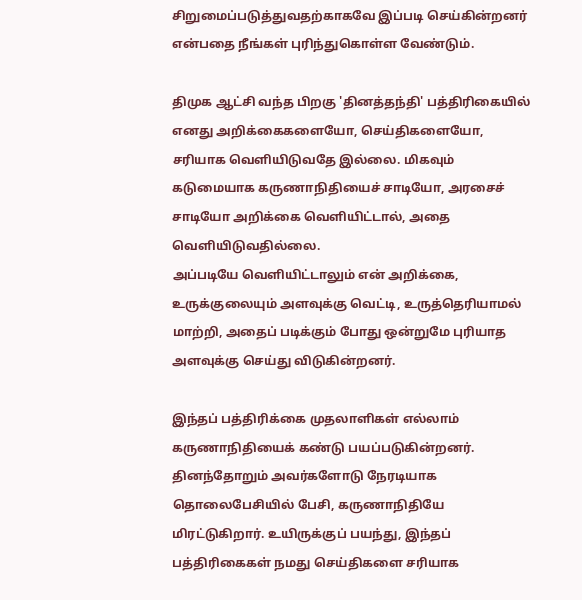சிறுமைப்படுத்துவதற்காகவே இப்படி செய்கின்றனர் என்பதை நீங்கள் புரிந்துகொள்ள வேண்டும்.

திமுக ஆட்சி வந்த பிறகு 'தினத்தந்தி' பத்திரிகையில் எனது அறிக்கைகளையோ, செய்திகளையோ, சரியாக வெளியிடுவதே இல்லை. மிகவும் கடுமையாக கருணாநிதியைச் சாடியோ, அரசைச் சாடியோ அறிக்கை வெளியிட்டால், அதை வெளியிடுவதில்லை.
அப்படியே வெளியிட்டாலும் என் அறிக்கை, உருக்குலையும் அளவுக்கு வெட்டி, உருத்தெரியாமல் மாற்றி, அதைப் படிக்கும் போது ஒன்றுமே புரியாத அளவுக்கு செய்து விடுகின்றனர்.

இந்தப் பத்திரிக்கை முதலாளிகள் எல்லாம் கருணாநிதியைக் கண்டு பயப்படுகின்றனர். தினந்தோறும் அவர்களோடு நேரடியாக தொலைபேசியில் பேசி, கருணாநிதியே மிரட்டுகிறார். உயிருக்குப் பயந்து, இந்தப் பத்திரிகைகள் நமது செய்திகளை சரியாக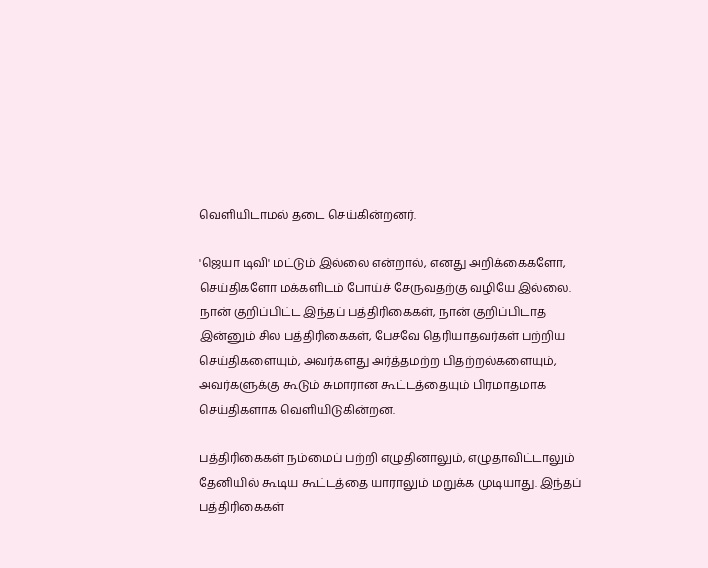வெளியிடாமல் தடை செய்கின்றனர்.

'ஜெயா டிவி' மட்டும் இல்லை என்றால், எனது அறிக்கைகளோ, செய்திகளோ மக்களிடம் போய்ச் சேருவதற்கு வழியே இல்லை. நான் குறிப்பிட்ட இந்தப் பத்திரிகைகள், நான் குறிப்பிடாத இன்னும் சில பத்திரிகைகள், பேசவே தெரியாதவர்கள் பற்றிய செய்திகளையும், அவர்களது அர்த்தமற்ற பிதற்றல்களையும், அவர்களுக்கு கூடும் சுமாரான கூட்டத்தையும் பிரமாதமாக செய்திகளாக வெளியிடுகின்றன.

பத்திரிகைகள் நம்மைப் பற்றி எழுதினாலும், எழுதாவிட்டாலும் தேனியில் கூடிய கூட்டத்தை யாராலும் மறுக்க முடியாது. இந்தப் பத்திரிகைகள்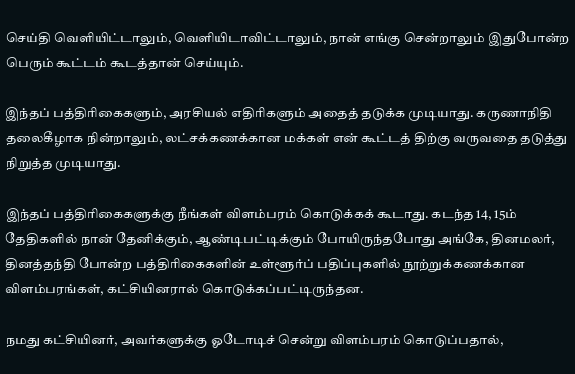செய்தி வெளியிட்டாலும், வெளியிடாவிட்டாலும், நான் எங்கு சென்றாலும் இதுபோன்ற பெரும் கூட்டம் கூடத்தான் செய்யும்.

இந்தப் பத்திரிகைகளும், அரசியல் எதிரிகளும் அதைத் தடுக்க முடியாது. கருணாநிதி தலைகீழாக நின்றாலும், லட்சக்கணக்கான மக்கள் என் கூட்டத் திற்கு வருவதை தடுத்து நிறுத்த முடியாது.

இந்தப் பத்திரிகைகளுக்கு நீங்கள் விளம்பரம் கொடுக்கக் கூடாது. கடந்த 14, 15ம் தேதிகளில் நான் தேனிக்கும், ஆண்டிபட்டிக்கும் போயிருந்தபோது அங்கே, தினமலர், தினத்தந்தி போன்ற பத்திரிகைகளின் உள்ளூர்ப் பதிப்புகளில் நூற்றுக்கணக்கான விளம்பரங்கள், கட்சியினரால் கொடுக்கப்பட்டிருந்தன.

நமது கட்சியினர், அவர்களுக்கு ஓடோடிச் சென்று விளம்பரம் கொடுப்பதால்,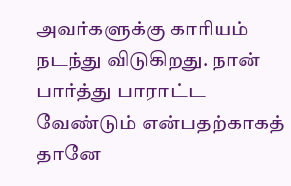அவர்களுக்கு காரியம் நடந்து விடுகிறது. நான் பார்த்து பாராட்ட வேண்டும் என்பதற்காகத் தானே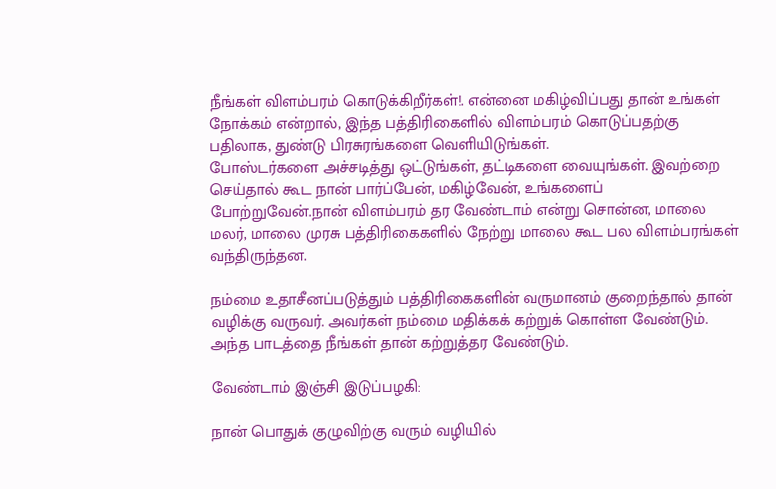நீங்கள் விளம்பரம் கொடுக்கிறீர்கள்!. என்னை மகிழ்விப்பது தான் உங்கள் நோக்கம் என்றால், இந்த பத்திரிகைளில் விளம்பரம் கொடுப்பதற்கு பதிலாக, துண்டு பிரசுரங்களை வெளியிடுங்கள்.
போஸ்டர்களை அச்சடித்து ஒட்டுங்கள், தட்டிகளை வையுங்கள். இவற்றை செய்தால் கூட நான் பார்ப்பேன், மகிழ்வேன், உங்களைப் போற்றுவேன்.நான் விளம்பரம் தர வேண்டாம் என்று சொன்ன, மாலை மலர், மாலை முரசு பத்திரிகைகளில் நேற்று மாலை கூட பல விளம்பரங்கள் வந்திருந்தன.

நம்மை உதாசீனப்படுத்தும் பத்திரிகைகளின் வருமானம் குறைந்தால் தான் வழிக்கு வருவர். அவர்கள் நம்மை மதிக்கக் கற்றுக் கொள்ள வேண்டும். அந்த பாடத்தை நீங்கள் தான் கற்றுத்தர வேண்டும்.

வேண்டாம் இஞ்சி இடுப்பழகி:

நான் பொதுக் குழுவிற்கு வரும் வழியில்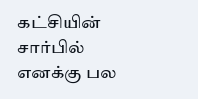கட்சியின் சார்பில் எனக்கு பல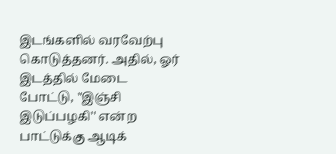இடங்களில் வரவேற்பு கொடுத்தனர். அதில், ஓர் இடத்தில் மேடை போட்டு, "இஞ்சி இடுப்பழகி'' என்ற பாட்டுக்கு ஆடிக்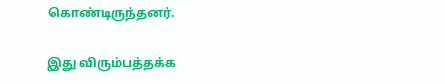கொண்டிருந்தனர்.

இது விரும்பத்தக்க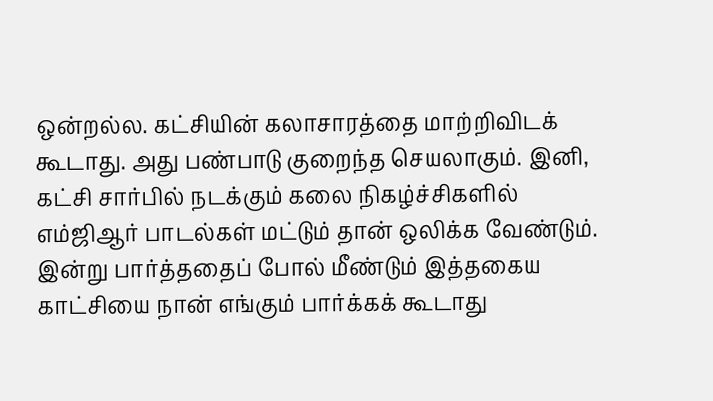ஒன்றல்ல. கட்சியின் கலாசாரத்தை மாற்றிவிடக் கூடாது. அது பண்பாடு குறைந்த செயலாகும். இனி, கட்சி சார்பில் நடக்கும் கலை நிகழ்ச்சிகளில் எம்ஜிஆர் பாடல்கள் மட்டும் தான் ஒலிக்க வேண்டும். இன்று பார்த்ததைப் போல் மீண்டும் இத்தகைய காட்சியை நான் எங்கும் பார்க்கக் கூடாது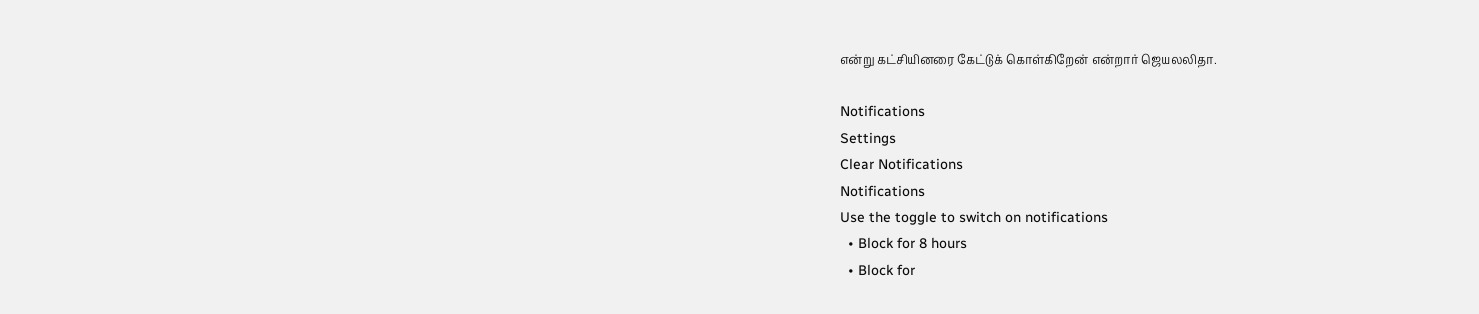என்று கட்சியினரை கேட்டுக் கொள்கிறேன் என்றார் ஜெயலலிதா.

Notifications
Settings
Clear Notifications
Notifications
Use the toggle to switch on notifications
  • Block for 8 hours
  • Block for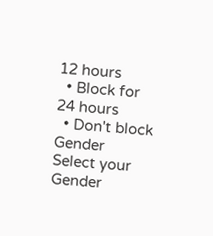12 hours
  • Block for 24 hours
  • Don't block
Gender
Select your Gender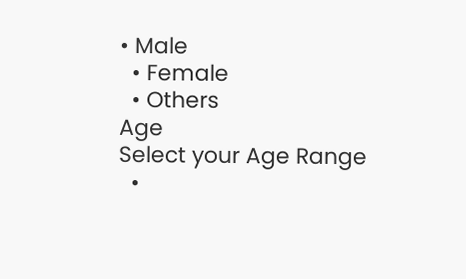• Male
  • Female
  • Others
Age
Select your Age Range
  •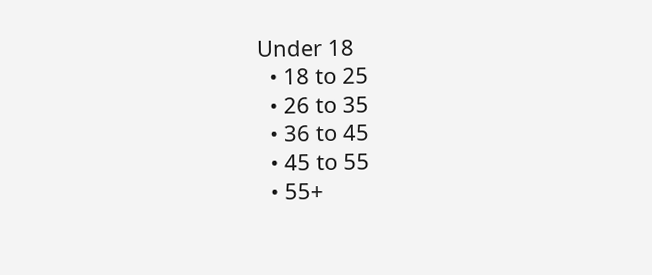Under 18
  • 18 to 25
  • 26 to 35
  • 36 to 45
  • 45 to 55
  • 55+